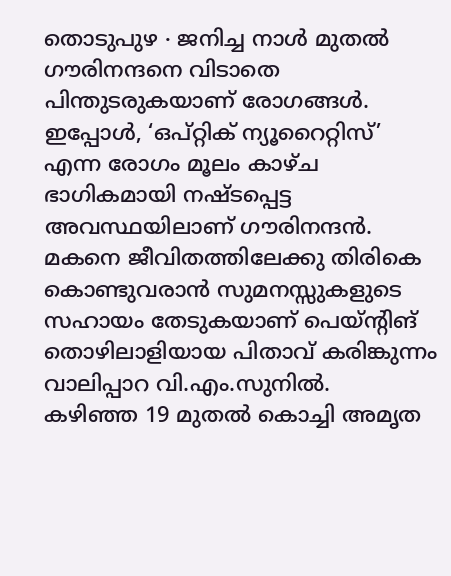തൊടുപുഴ ∙ ജനിച്ച നാൾ മുതൽ ഗൗരിനന്ദനെ വിടാതെ പിന്തുടരുകയാണ് രോഗങ്ങൾ. ഇപ്പോൾ, ‘ഒപ്റ്റിക് ന്യൂറൈറ്റിസ്’ എന്ന രോഗം മൂലം കാഴ്ച ഭാഗികമായി നഷ്ടപ്പെട്ട
അവസ്ഥയിലാണ് ഗൗരിനന്ദൻ. മകനെ ജീവിതത്തിലേക്കു തിരികെ കൊണ്ടുവരാൻ സുമനസ്സുകളുടെ സഹായം തേടുകയാണ് പെയ്ന്റിങ് തൊഴിലാളിയായ പിതാവ് കരിങ്കുന്നം വാലിപ്പാറ വി.എം.സുനിൽ.
കഴിഞ്ഞ 19 മുതൽ കൊച്ചി അമൃത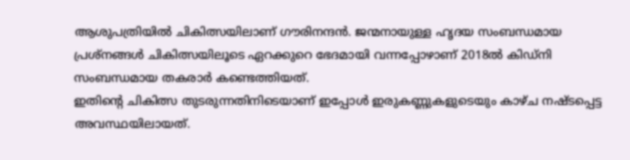ആശുപത്രിയിൽ ചികിത്സയിലാണ് ഗൗരിനന്ദൻ. ജന്മനായുള്ള ഹൃദയ സംബന്ധമായ പ്രശ്നങ്ങൾ ചികിത്സയിലൂടെ ഏറക്കുറെ ഭേദമായി വന്നപ്പോഴാണ് 2018ൽ കിഡ്നി സംബന്ധമായ തകരാർ കണ്ടെത്തിയത്.
ഇതിന്റെ ചികിത്സ തുടരുന്നതിനിടെയാണ് ഇപ്പോൾ ഇരുകണ്ണുകളുടെയും കാഴ്ച നഷ്ടപ്പെട്ട അവസ്ഥയിലായത്.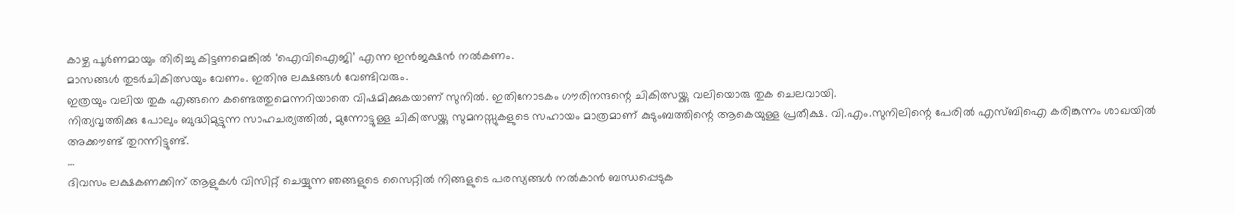കാഴ്ച പൂർണമായും തിരിച്ചു കിട്ടണമെങ്കിൽ ‘ഐവിഐജി’ എന്ന ഇൻജക്ഷൻ നൽകണം.
മാസങ്ങൾ തുടർചികിത്സയും വേണം. ഇതിനു ലക്ഷങ്ങൾ വേണ്ടിവരും.
ഇത്രയും വലിയ തുക എങ്ങനെ കണ്ടെത്തുമെന്നറിയാതെ വിഷമിക്കുകയാണ് സുനിൽ. ഇതിനോടകം ഗൗരിനന്ദന്റെ ചികിത്സയ്ക്കു വലിയൊരു തുക ചെലവായി.
നിത്യവൃത്തിക്കു പോലും ബുദ്ധിമുട്ടുന്ന സാഹചര്യത്തിൽ, മുന്നോട്ടുള്ള ചികിത്സയ്ക്കു സുമനസ്സുകളുടെ സഹായം മാത്രമാണ് കുടുംബത്തിന്റെ ആകെയുള്ള പ്രതീക്ഷ. വി.എം.സുനിലിന്റെ പേരിൽ എസ്ബിഐ കരിങ്കുന്നം ശാഖയിൽ അക്കൗണ്ട് തുറന്നിട്ടുണ്ട്.
…
ദിവസം ലക്ഷകണക്കിന് ആളുകൾ വിസിറ്റ് ചെയ്യുന്ന ഞങ്ങളുടെ സൈറ്റിൽ നിങ്ങളുടെ പരസ്യങ്ങൾ നൽകാൻ ബന്ധപ്പെടുക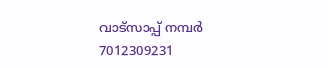വാട്സാപ്പ് നമ്പർ 7012309231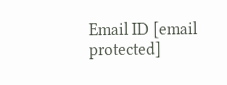Email ID [email protected]